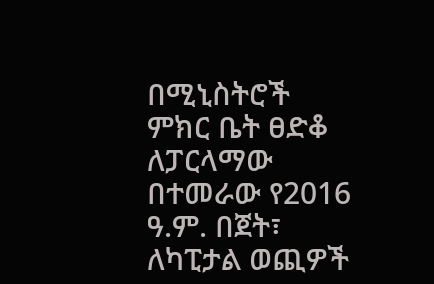በሚኒስትሮች ምክር ቤት ፀድቆ ለፓርላማው በተመራው የ2016 ዓ.ም. በጀት፣ ለካፒታል ወጪዎች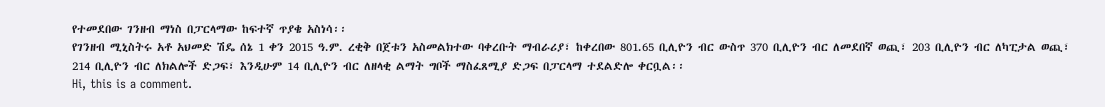የተመደበው ገንዘብ ማነስ በፓርላማው ከፍተኛ ጥያቄ አስነሳ፡፡
የገንዘብ ሚኒስትሩ አቶ አህመድ ሽዴ ሰኔ 1 ቀን 2015 ዓ.ም. ረቂቅ በጀቱን አስመልክተው ባቀረቡት ማብራሪያ፣ ከቀረበው 801.65 ቢሊዮን ብር ውስጥ 370 ቢሊዮን ብር ለመደበኛ ወጪ፣ 203 ቢሊዮን ብር ለካፒታል ወጪ፣ 214 ቢሊዮን ብር ለክልሎች ድጋፍ፣ እንዲሁም 14 ቢሊዮን ብር ለዘላቂ ልማት ግቦች ማስፈጸሚያ ድጋፍ በፓርላማ ተደልድሎ ቀርቧል፡፡
Hi, this is a comment.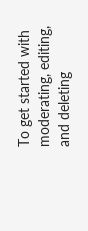To get started with moderating, editing, and deleting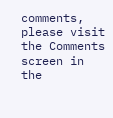comments, please visit the Comments screen in the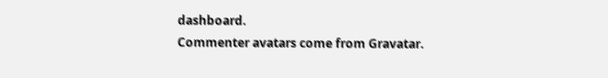dashboard.
Commenter avatars come from Gravatar.